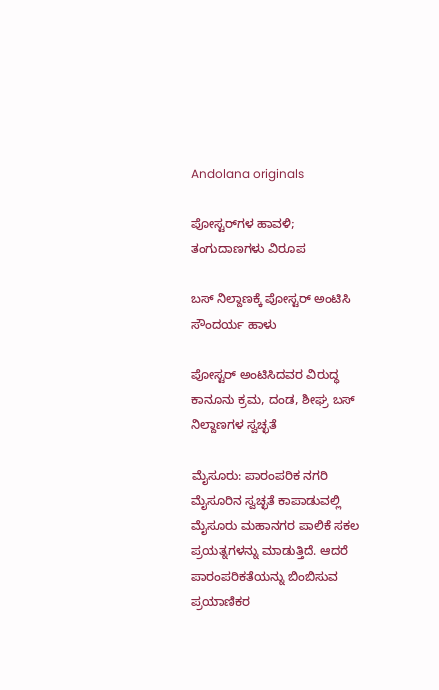Andolana originals

ಪೋಸ್ಟರ್‌ಗಳ ಹಾವಳಿ; ತಂಗುದಾಣಗಳು ವಿರೂಪ

ಬಸ್ ನಿಲ್ದಾಣಕ್ಕೆ ಪೋಸ್ಟರ್ ಅಂಟಿಸಿ ಸೌಂದರ್ಯ ಹಾಳು

ಪೋಸ್ಟರ್ ಅಂಟಿಸಿದವರ ವಿರುದ್ಧ ಕಾನೂನು ಕ್ರಮ, ದಂಡ, ಶೀಘ್ರ ಬಸ್ ನಿಲ್ದಾಣಗಳ ಸ್ವಚ್ಛತೆ

ಮೈಸೂರು: ಪಾರಂಪರಿಕ ನಗರಿ ಮೈಸೂರಿನ ಸ್ವಚ್ಛತೆ ಕಾಪಾಡುವಲ್ಲಿ ಮೈಸೂರು ಮಹಾನಗರ ಪಾಲಿಕೆ ಸಕಲ ಪ್ರಯತ್ನಗಳನ್ನು ಮಾಡುತ್ತಿದೆ. ಆದರೆ ಪಾರಂಪರಿಕತೆಯನ್ನು ಬಿಂಬಿಸುವ ಪ್ರಯಾಣಿಕರ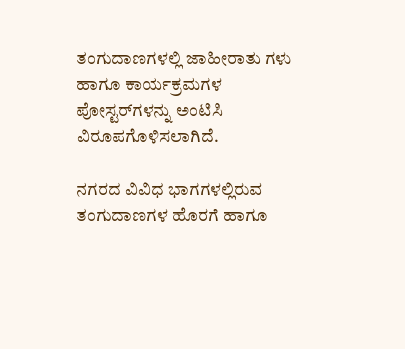ತಂಗುದಾಣಗಳಲ್ಲಿ ಜಾಹೀರಾತು ಗಳು ಹಾಗೂ ಕಾರ್ಯಕ್ರಮಗಳ ಪೋಸ್ಟರ್‌ಗಳನ್ನು ಅಂಟಿಸಿ ವಿರೂಪಗೊಳಿಸಲಾಗಿದೆ.

ನಗರದ ವಿವಿಧ ಭಾಗಗಳಲ್ಲಿರುವ ತಂಗುದಾಣಗಳ ಹೊರಗೆ ಹಾಗೂ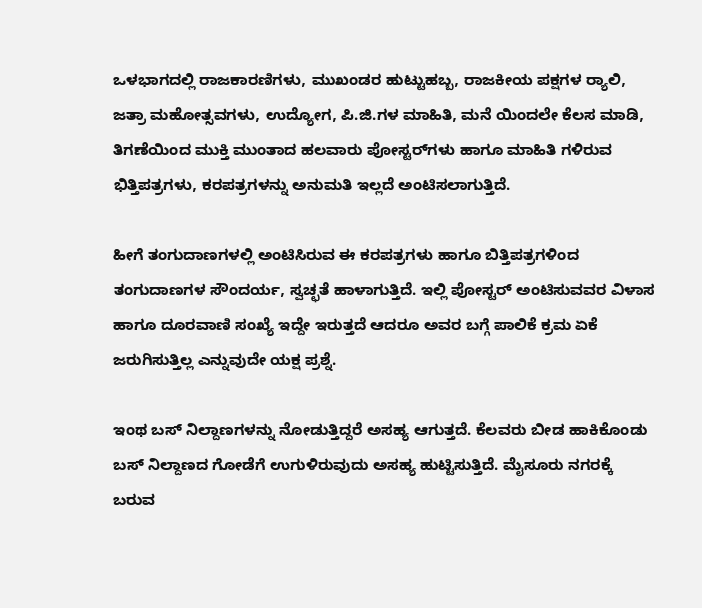ಒಳಭಾಗದಲ್ಲಿ ರಾಜಕಾರಣಿಗಳು, ಮುಖಂಡರ ಹುಟ್ಟುಹಬ್ಬ, ರಾಜಕೀಯ ಪಕ್ಷಗಳ ರ‍್ಯಾಲಿ, ಜತ್ರಾ ಮಹೋತ್ಸವಗಳು, ಉದ್ಯೋಗ, ಪಿ.ಜಿ.ಗಳ ಮಾಹಿತಿ, ಮನೆ ಯಿಂದಲೇ ಕೆಲಸ ಮಾಡಿ, ತಿಗಣೆಯಿಂದ ಮುಕ್ತಿ ಮುಂತಾದ ಹಲವಾರು ಪೋಸ್ಟರ್‌ಗಳು ಹಾಗೂ ಮಾಹಿತಿ ಗಳಿರುವ ಭಿತ್ತಿಪತ್ರಗಳು, ಕರಪತ್ರಗಳನ್ನು ಅನುಮತಿ ಇಲ್ಲದೆ ಅಂಟಿಸಲಾಗುತ್ತಿದೆ.

ಹೀಗೆ ತಂಗುದಾಣಗಳಲ್ಲಿ ಅಂಟಿಸಿರುವ ಈ ಕರಪತ್ರಗಳು ಹಾಗೂ ಬಿತ್ತಿಪತ್ರಗಳಿಂದ ತಂಗುದಾಣಗಳ ಸೌಂದರ್ಯ, ಸ್ವಚ್ಛತೆ ಹಾಳಾಗುತ್ತಿದೆ. ಇಲ್ಲಿ ಪೋಸ್ಟರ್ ಅಂಟಿಸುವವರ ವಿಳಾಸ ಹಾಗೂ ದೂರವಾಣಿ ಸಂಖ್ಯೆ ಇದ್ದೇ ಇರುತ್ತದೆ ಆದರೂ ಅವರ ಬಗ್ಗೆ ಪಾಲಿಕೆ ಕ್ರಮ ಏಕೆ ಜರುಗಿಸುತ್ತಿಲ್ಲ ಎನ್ನುವುದೇ ಯಕ್ಷ ಪ್ರಶ್ನೆ.

ಇಂಥ ಬಸ್ ನಿಲ್ದಾಣಗಳನ್ನು ನೋಡುತ್ತಿದ್ದರೆ ಅಸಹ್ಯ ಆಗುತ್ತದೆ. ಕೆಲವರು ಬೀಡ ಹಾಕಿಕೊಂಡು ಬಸ್ ನಿಲ್ದಾಣದ ಗೋಡೆಗೆ ಉಗುಳಿರುವುದು ಅಸಹ್ಯ ಹುಟ್ಟಿಸುತ್ತಿದೆ. ಮೈಸೂರು ನಗರಕ್ಕೆ ಬರುವ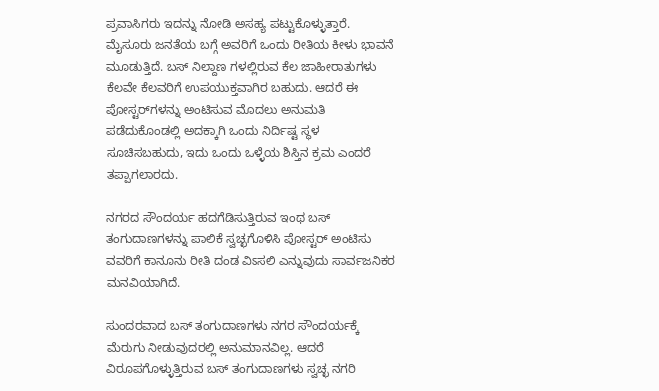ಪ್ರವಾಸಿಗರು ಇದನ್ನು ನೋಡಿ ಅಸಹ್ಯ ಪಟ್ಟುಕೊಳ್ಳುತ್ತಾರೆ. ಮೈಸೂರು ಜನತೆಯ ಬಗ್ಗೆ ಅವರಿಗೆ ಒಂದು ರೀತಿಯ ಕೀಳು ಭಾವನೆ ಮೂಡುತ್ತಿದೆ. ಬಸ್ ನಿಲ್ದಾಣ ಗಳಲ್ಲಿರುವ ಕೆಲ ಜಾಹೀರಾತುಗಳು ಕೆಲವೇ ಕೆಲವರಿಗೆ ಉಪಯುಕ್ತವಾಗಿರ ಬಹುದು. ಆದರೆ ಈ ಪೋಸ್ಟರ್‌ಗಳನ್ನು ಅಂಟಿಸುವ ಮೊದಲು ಅನುಮತಿ ಪಡೆದುಕೊಂಡಲ್ಲಿ ಅದಕ್ಕಾಗಿ ಒಂದು ನಿರ್ದಿಷ್ಟ ಸ್ಥಳ ಸೂಚಿಸಬಹುದು, ಇದು ಒಂದು ಒಳ್ಳೆಯ ಶಿಸ್ತಿನ ಕ್ರಮ ಎಂದರೆ ತಪ್ಪಾಗಲಾರದು.

ನಗರದ ಸೌಂದರ್ಯ ಹದಗೆಡಿಸುತ್ತಿರುವ ಇಂಥ ಬಸ್ ತಂಗುದಾಣಗಳನ್ನು ಪಾಲಿಕೆ ಸ್ವಚ್ಛಗೊಳಿಸಿ ಪೋಸ್ಟರ್ ಅಂಟಿಸು ವವರಿಗೆ ಕಾನೂನು ರೀತಿ ದಂಡ ವಿಽಸಲಿ ಎನ್ನುವುದು ಸಾರ್ವಜನಿಕರ ಮನವಿಯಾಗಿದೆ.

ಸುಂದರವಾದ ಬಸ್ ತಂಗುದಾಣಗಳು ನಗರ ಸೌಂದರ್ಯಕ್ಕೆ ಮೆರುಗು ನೀಡುವುದರಲ್ಲಿ ಅನುಮಾನವಿಲ್ಲ. ಆದರೆ ವಿರೂಪಗೊಳ್ಳುತ್ತಿರುವ ಬಸ್ ತಂಗುದಾಣಗಳು ಸ್ವಚ್ಛ ನಗರಿ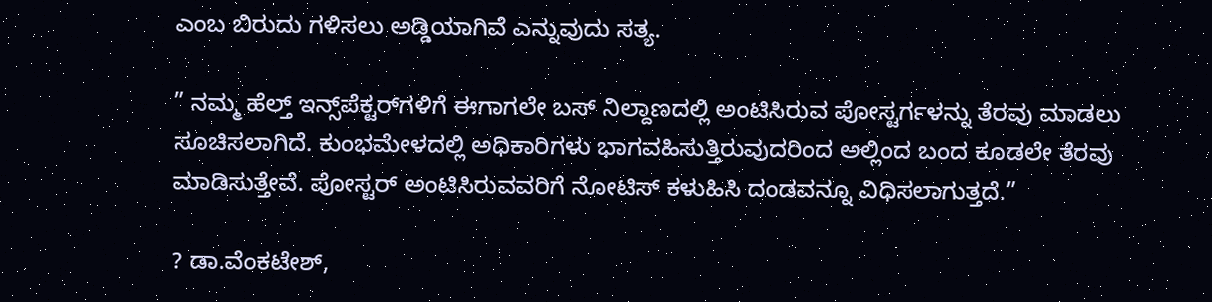ಎಂಬ ಬಿರುದು ಗಳಿಸಲು ಅಡ್ಡಿಯಾಗಿವೆ ಎನ್ನುವುದು ಸತ್ಯ.

” ನಮ್ಮ ಹೆಲ್ತ್‌ ಇನ್ಸ್‌ಪೆಕ್ಟರ್‌ಗಳಿಗೆ ಈಗಾಗಲೇ ಬಸ್ ನಿಲ್ದಾಣದಲ್ಲಿ ಅಂಟಿಸಿರುವ ಪೋಸ್ಟರ್ಗಳನ್ನು ತೆರವು ಮಾಡಲು ಸೂಚಿಸಲಾಗಿದೆ. ಕುಂಭಮೇಳದಲ್ಲಿ ಅಧಿಕಾರಿಗಳು ಭಾಗವಹಿಸುತ್ತಿರುವುದರಿಂದ ಅಲ್ಲಿಂದ ಬಂದ ಕೂಡಲೇ ತೆರವು ಮಾಡಿಸುತ್ತೇವೆ. ಪೋಸ್ಟರ್ ಅಂಟಿಸಿರುವವರಿಗೆ ನೋಟಿಸ್ ಕಳುಹಿಸಿ ದಂಡವನ್ನೂ ವಿಧಿಸಲಾಗುತ್ತದೆ.”

? ಡಾ.ವೆಂಕಟೇಶ್,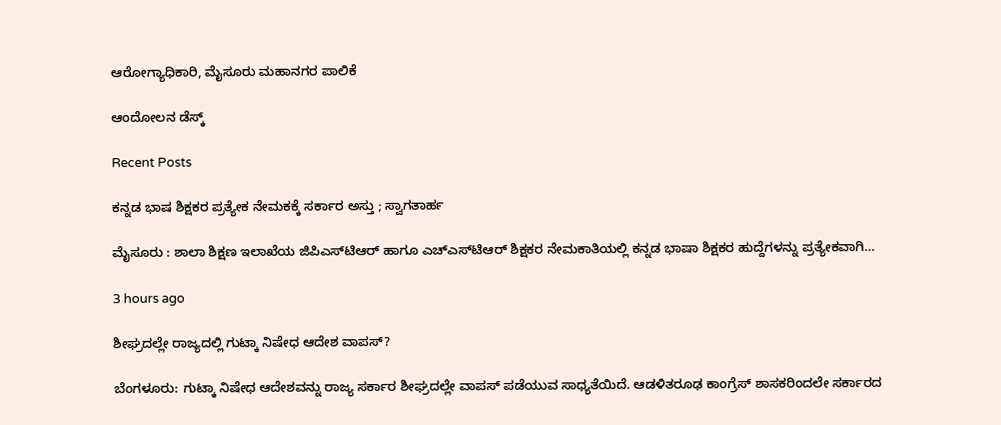ಆರೋಗ್ಯಾಧಿಕಾರಿ, ಮೈಸೂರು ಮಹಾನಗರ ಪಾಲಿಕೆ

ಆಂದೋಲನ ಡೆಸ್ಕ್

Recent Posts

ಕನ್ನಡ ಭಾಷ ಶಿಕ್ಷಕರ ಪ್ರತ್ಯೇಕ ನೇಮಕಕ್ಕೆ ಸರ್ಕಾರ ಅಸ್ತು ; ಸ್ವಾಗತಾರ್ಹ

ಮೈಸೂರು : ಶಾಲಾ ಶಿಕ್ಷಣ ಇಲಾಖೆಯ ಜಿಪಿಎಸ್‌ಟಿಆರ್ ಹಾಗೂ ಎಚ್‌ಎಸ್‌ಟಿಆರ್ ಶಿಕ್ಷಕರ ನೇಮಕಾತಿಯಲ್ಲಿ ಕನ್ನಡ ಭಾಷಾ ಶಿಕ್ಷಕರ ಹುದ್ದೆಗಳನ್ನು ಪ್ರತ್ಯೇಕವಾಗಿ…

3 hours ago

ಶೀಘ್ರದಲ್ಲೇ ರಾಜ್ಯದಲ್ಲಿ ಗುಟ್ಕಾ ನಿಷೇಧ ಆದೇಶ ವಾಪಸ್?

ಬೆಂಗಳೂರು: ಗುಟ್ಕಾ ನಿಷೇಧ ಆದೇಶವನ್ನು ರಾಜ್ಯ ಸರ್ಕಾರ ಶೀಘ್ರದಲ್ಲೇ ವಾಪಸ್‌ ಪಡೆಯುವ ಸಾಧ್ಯತೆಯಿದೆ. ಆಡಳಿತರೂಢ ಕಾಂಗ್ರೆಸ್‌ ಶಾಸಕರಿಂದಲೇ ಸರ್ಕಾರದ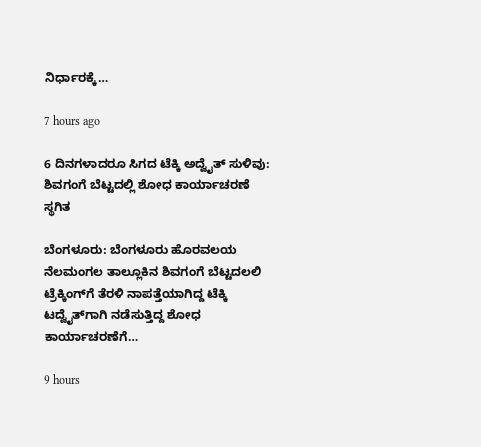ನಿರ್ಧಾರಕ್ಕೆ…

7 hours ago

6 ದಿನಗಳಾದರೂ ಸಿಗದ ಟೆಕ್ಕಿ ಅದ್ವೈತ್‌ ಸುಳಿವು: ಶಿವಗಂಗೆ ಬೆಟ್ಟದಲ್ಲಿ ಶೋಧ ಕಾರ್ಯಾಚರಣೆ ಸ್ಥಗಿತ

ಬೆಂಗಳೂರು: ಬೆಂಗಳೂರು ಹೊರವಲಯ ನೆಲಮಂಗಲ ತಾಲ್ಲೂಕಿನ ಶಿವಗಂಗೆ ಬೆಟ್ಟದಲಲಿ ಟ್ರೆಕ್ಕಿಂಗ್‌ಗೆ ತೆರಳಿ ನಾಪತ್ತೆಯಾಗಿದ್ದ ಟೆಕ್ಕಿ ಟದ್ವೈತ್‌ಗಾಗಿ ನಡೆಸುತ್ತಿದ್ದ ಶೋಧ ಕಾರ್ಯಾಚರಣೆಗೆ…

9 hours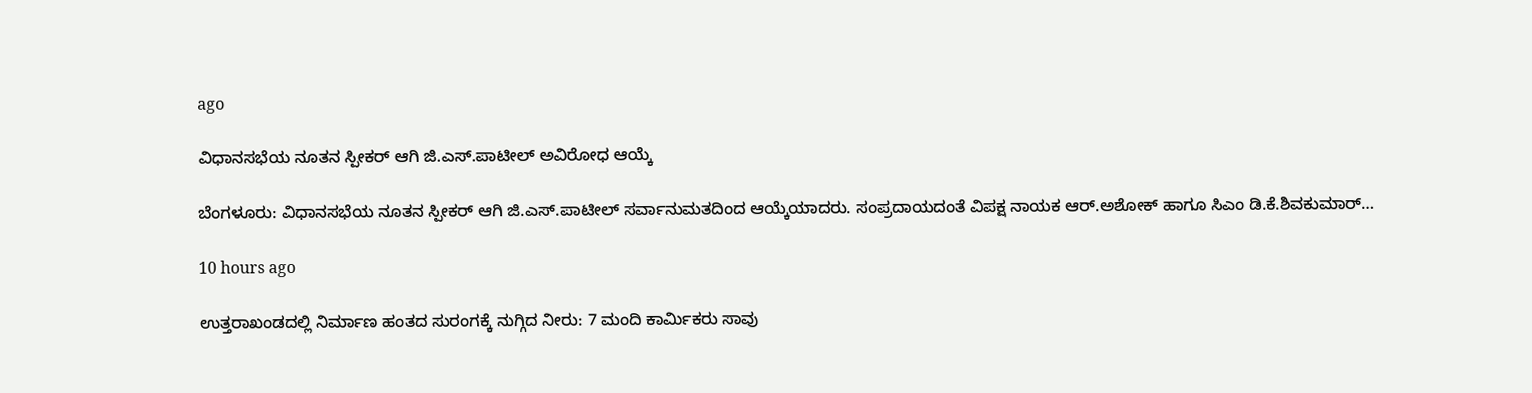ago

ವಿಧಾನಸಭೆಯ ನೂತನ ಸ್ಪೀಕರ್‌ ಆಗಿ ಜಿ.ಎಸ್.ಪಾಟೀಲ್‌ ಅವಿರೋಧ ಆಯ್ಕೆ

ಬೆಂಗಳೂರು: ವಿಧಾನಸಭೆಯ ನೂತನ ಸ್ಪೀಕರ್‌ ಆಗಿ ಜಿ.ಎಸ್.ಪಾಟೀಲ್‌ ಸರ್ವಾನುಮತದಿಂದ ಆಯ್ಕೆಯಾದರು. ಸಂಪ್ರದಾಯದಂತೆ ವಿಪಕ್ಷ ನಾಯಕ ಆರ್.ಅಶೋಕ್‌ ಹಾಗೂ ಸಿಎಂ ಡಿ.ಕೆ.ಶಿವಕುಮಾರ್‌…

10 hours ago

ಉತ್ತರಾಖಂಡದಲ್ಲಿ ನಿರ್ಮಾಣ ಹಂತದ ಸುರಂಗಕ್ಕೆ ನುಗ್ಗಿದ ನೀರು: 7 ಮಂದಿ ಕಾರ್ಮಿಕರು ಸಾವು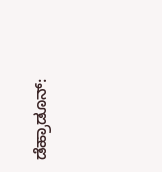ಡೆಹ್ರಾಡೂನ್: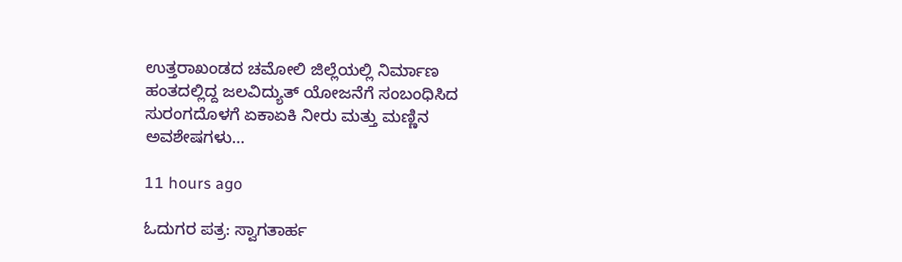ಉತ್ತರಾಖಂಡದ ಚಮೋಲಿ ಜಿಲ್ಲೆಯಲ್ಲಿ ನಿರ್ಮಾಣ ಹಂತದಲ್ಲಿದ್ದ ಜಲವಿದ್ಯುತ್‌ ಯೋಜನೆಗೆ ಸಂಬಂಧಿಸಿದ ಸುರಂಗದೊಳಗೆ ಏಕಾಏಕಿ ನೀರು ಮತ್ತು ಮಣ್ಣಿನ ಅವಶೇಷಗಳು…

11 hours ago

ಓದುಗರ ಪತ್ರ: ಸ್ವಾಗತಾರ್ಹ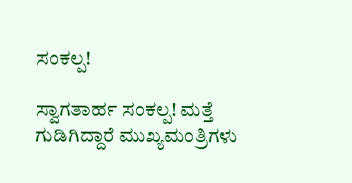ಸಂಕಲ್ಪ!

ಸ್ವಾಗತಾರ್ಹ ಸಂಕಲ್ಪ! ಮತ್ತೆ ಗುಡಿಗಿದ್ದಾರೆ ಮುಖ್ಯಮಂತ್ರಿಗಳು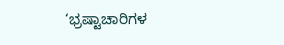‘ಭ್ರಷ್ಟಾಚಾರಿಗಳ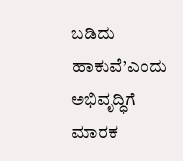ಬಡಿದು ಹಾಕುವೆ’ಎಂದು ಅಭಿವೃದ್ಧಿಗೆ ಮಾರಕ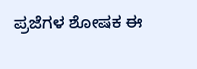ಪ್ರಜೆಗಳ ಶೋಷಕ ಈ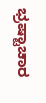ಭ್ರಷ್ಟಾಚಾರ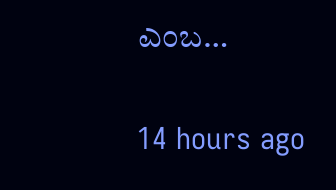ಎಂಬ…

14 hours ago